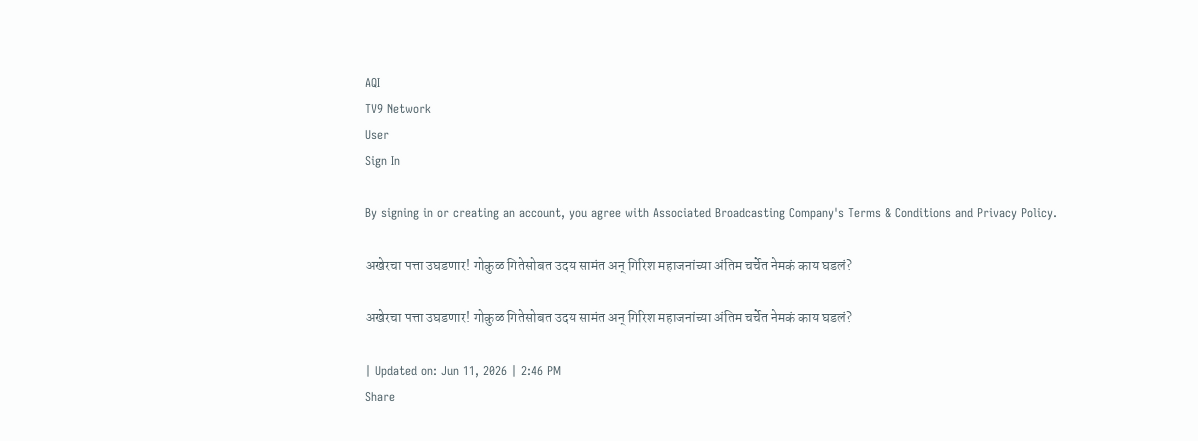AQI
TV9 Network
User
Sign In

By signing in or creating an account, you agree with Associated Broadcasting Company's Terms & Conditions and Privacy Policy.

अखेरचा पत्ता उघडणार! गोकुळ गितेसोबत उदय सामंत अन् गिरिश महाजनांच्या अंतिम चर्चेत नेमकं काय घडलं?

अखेरचा पत्ता उघडणार! गोकुळ गितेसोबत उदय सामंत अन् गिरिश महाजनांच्या अंतिम चर्चेत नेमकं काय घडलं?

| Updated on: Jun 11, 2026 | 2:46 PM
Share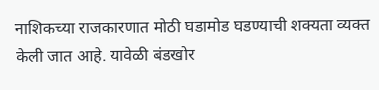नाशिकच्या राजकारणात मोठी घडामोड घडण्याची शक्यता व्यक्त केली जात आहे. यावेळी बंडखोर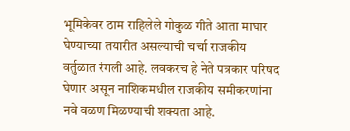भूमिकेवर ठाम राहिलेले गोकुळ गीते आता माघार घेण्याच्या तयारीत असल्याची चर्चा राजकीय वर्तुळात रंगली आहे. लवकरच हे नेते पत्रकार परिषद घेणार असून नाशिकमधील राजकीय समीकरणांना नवे वळण मिळण्याची शक्यता आहे.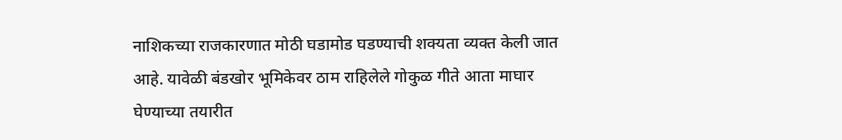नाशिकच्या राजकारणात मोठी घडामोड घडण्याची शक्यता व्यक्त केली जात आहे. यावेळी बंडखोर भूमिकेवर ठाम राहिलेले गोकुळ गीते आता माघार घेण्याच्या तयारीत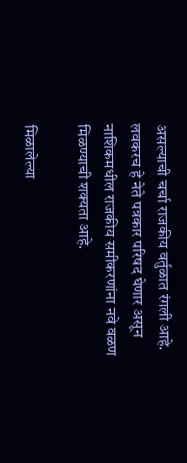असल्याची चर्चा राजकीय वर्तुळात रंगली आहे. लवकरच हे नेते पत्रकार परिषद घेणार असून नाशिकमधील राजकीय समीकरणांना नवे वळण मिळण्याची शक्यता आहे.

मिळालेल्या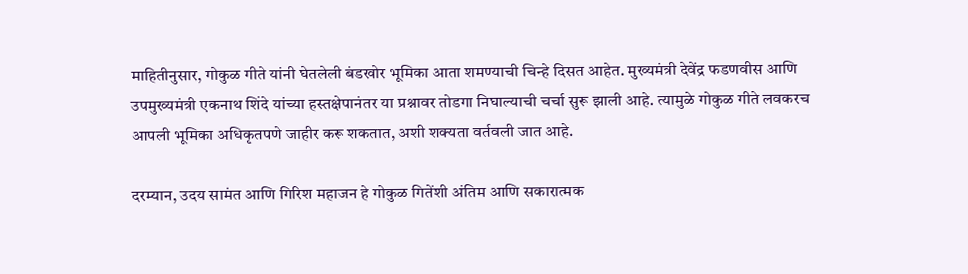माहितीनुसार, गोकुळ गीते यांनी घेतलेली बंडखोर भूमिका आता शमण्याची चिन्हे दिसत आहेत. मुख्यमंत्री देवेंद्र फडणवीस आणि उपमुख्यमंत्री एकनाथ शिंदे यांच्या हस्तक्षेपानंतर या प्रश्नावर तोडगा निघाल्याची चर्चा सुरू झाली आहे. त्यामुळे गोकुळ गीते लवकरच आपली भूमिका अधिकृतपणे जाहीर करू शकतात, अशी शक्यता वर्तवली जात आहे.

दरम्यान, उदय सामंत आणि गिरिश महाजन हे गोकुळ गितेंशी अंतिम आणि सकारात्मक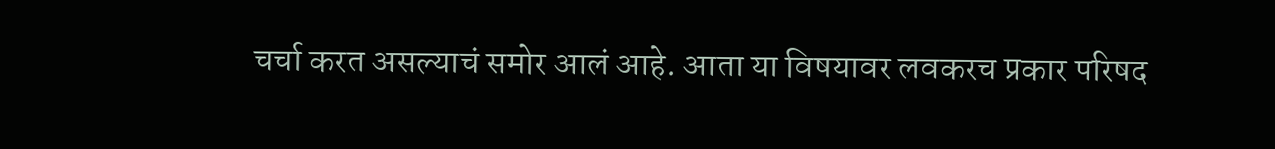चर्चा करत असल्याचं समोर आलं आहे. आता या विषयावर लवकरच प्रकार परिषद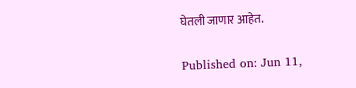घेतली जाणार आहेत.

Published on: Jun 11,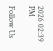2026 02:39 PM

Follow Us